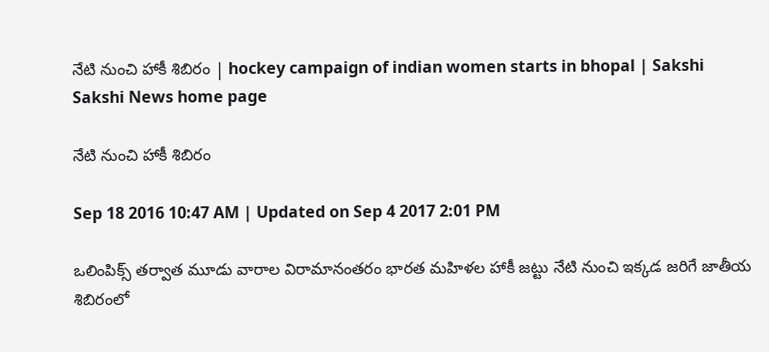నేటి నుంచి హాకీ శిబిరం | hockey campaign of indian women starts in bhopal | Sakshi
Sakshi News home page

నేటి నుంచి హాకీ శిబిరం

Sep 18 2016 10:47 AM | Updated on Sep 4 2017 2:01 PM

ఒలింపిక్స్ తర్వాత మూడు వారాల విరామానంతరం భారత మహిళల హాకీ జట్టు నేటి నుంచి ఇక్కడ జరిగే జాతీయ శిబిరంలో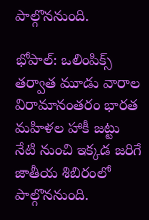పాల్గొననుంది.

భోపాల్: ఒలింపిక్స్ తర్వాత మూడు వారాల విరామానంతరం భారత మహిళల హాకీ జట్టు నేటి నుంచి ఇక్కడ జరిగే జాతీయ శిబిరంలో పాల్గొననుంది.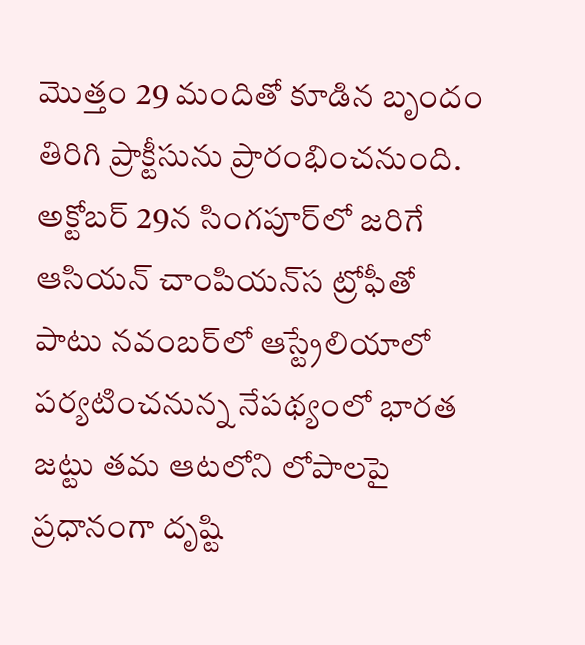మొత్తం 29 మందితో కూడిన బృందం తిరిగి ప్రాక్టీసును ప్రారంభించనుంది. అక్టోబర్ 29న సింగపూర్‌లో జరిగే ఆసియన్ చాంపియన్‌‌స ట్రోఫీతో పాటు నవంబర్‌లో ఆస్ట్రేలియాలో పర్యటించనున్న నేపథ్యంలో భారత జట్టు తమ ఆటలోని లోపాలపై ప్రధానంగా దృష్టి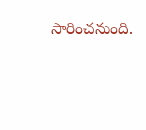సారించనుంది.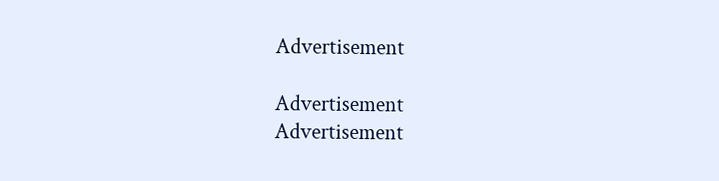Advertisement

Advertisement
Advertisement